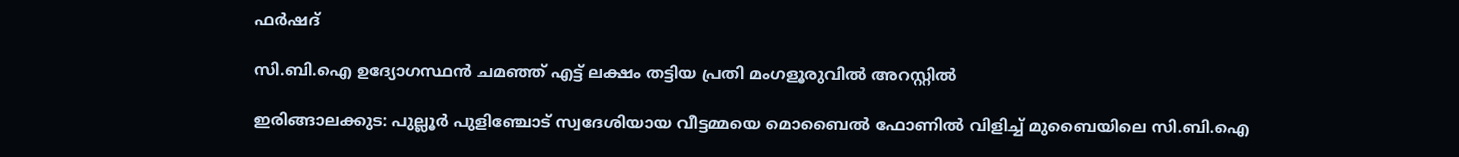ഫർഷദ്

സി.ബി.ഐ ഉദ്യോഗസ്ഥൻ ചമഞ്ഞ് എട്ട് ലക്ഷം തട്ടിയ പ്രതി മംഗളൂരുവിൽ അറസ്റ്റിൽ

ഇരിങ്ങാലക്കുട: പുല്ലൂർ പുളിഞ്ചോട് സ്വദേശിയായ വീട്ടമ്മയെ മൊബൈൽ ഫോണിൽ വിളിച്ച് മുബൈയിലെ സി.ബി.ഐ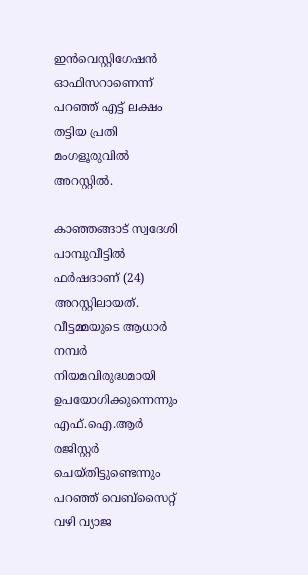ഇൻവെസ്റ്റിഗേഷൻ ഓഫിസറാണെന്ന് പറഞ്ഞ് എട്ട് ലക്ഷം തട്ടിയ പ്രതി മംഗളൂരുവിൽ അറസ്റ്റിൽ.

കാഞ്ഞങ്ങാട് സ്വദേശി പാമ്പുവീട്ടിൽ ഫർഷദാണ് (24) അറസ്റ്റിലായത്. വീട്ടമ്മയുടെ ആധാർ നമ്പർ നിയമവിരുദ്ധമായി ഉപയോഗിക്കുന്നെന്നും എഫ്.ഐ.ആർ രജിസ്റ്റർ ചെയ്തിട്ടുണ്ടെന്നും പറഞ്ഞ് വെബ്സൈറ്റ് വഴി വ്യാജ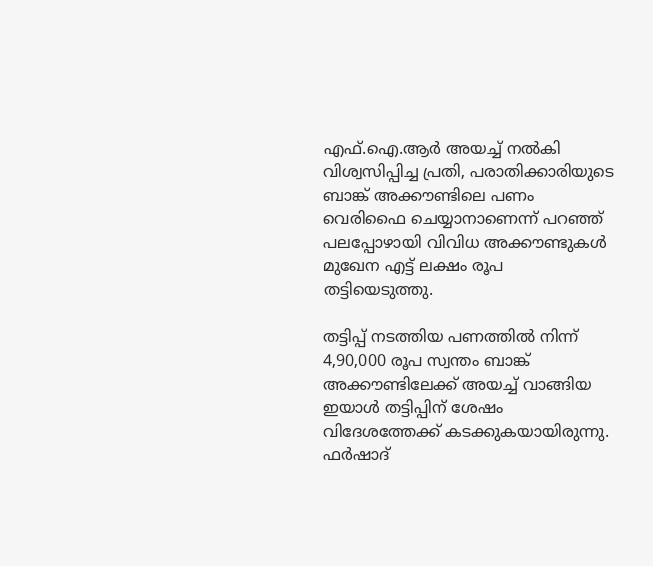എഫ്.ഐ.ആർ അയച്ച് നൽകി വിശ്വസിപ്പിച്ച പ്രതി, പരാതിക്കാരിയുടെ ബാങ്ക് അക്കൗണ്ടിലെ പണം വെരിഫൈ ചെയ്യാനാണെന്ന് പറഞ്ഞ് പലപ്പോഴായി വിവിധ അക്കൗണ്ടുകൾ മുഖേന എട്ട് ലക്ഷം രൂപ തട്ടിയെടുത്തു.

തട്ടിപ്പ് നടത്തിയ പണത്തിൽ നിന്ന് 4,90,000 രൂപ സ്വന്തം ബാങ്ക് അക്കൗണ്ടിലേക്ക് അയച്ച് വാങ്ങിയ ഇയാൾ തട്ടിപ്പിന് ശേഷം വിദേശത്തേക്ക് കടക്കുകയായിരുന്നു. ഫർഷാദ്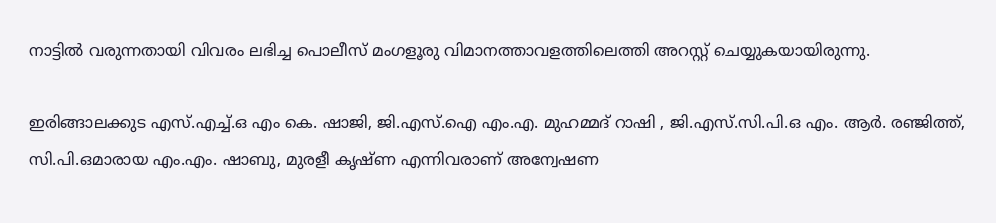നാട്ടിൽ വരുന്നതായി വിവരം ലഭിച്ച പൊലീസ് മംഗളൂരു വിമാനത്താവളത്തിലെത്തി അറസ്റ്റ് ചെയ്യുകയായിരുന്നു.

ഇരിങ്ങാലക്കുട എസ്.എച്ച്.ഒ എം കെ. ഷാജി, ജി.എസ്.ഐ എം.എ. മുഹമ്മദ് റാഷി , ജി.എസ്.സി.പി.ഒ എം. ആർ. രഞ്ജിത്ത്, സി.പി.ഒമാരായ എം.എം. ഷാബു, മുരളീ കൃഷ്ണ എന്നിവരാണ് അന്വേഷണ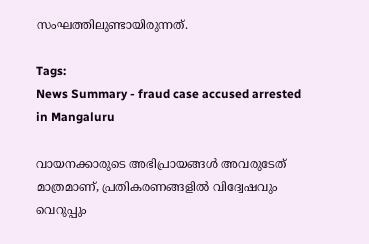സംഘത്തിലുണ്ടായിരുന്നത്.

Tags:
News Summary - fraud case accused arrested in Mangaluru

വായനക്കാരുടെ അഭിപ്രായങ്ങള്‍ അവരുടേത് മാത്രമാണ്, പ്രതികരണങ്ങളിൽ വിദ്വേഷവും വെറുപ്പും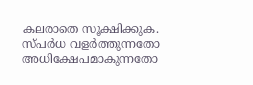കലരാതെ സൂക്ഷിക്കുക. സ്പർധ വളർത്തുന്നതോ അധിക്ഷേപമാകുന്നതോ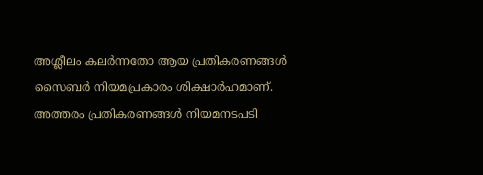അശ്ലീലം കലർന്നതോ ആയ പ്രതികരണങ്ങൾ സൈബർ നിയമപ്രകാരം ശിക്ഷാർഹമാണ്. അത്തരം പ്രതികരണങ്ങൾ നിയമനടപടി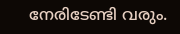നേരിടേണ്ടി വരും.